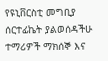የዩኒቨርስቲ መግቢያ ሰርተፊኬት ያልወሰዳችሁ ተማሪዎች ማክሰኞ እና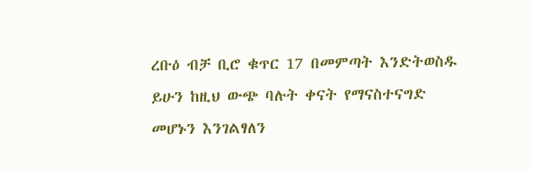ረቡዕ ብቻ ቢሮ ቁጥር 17 በመምጣት እንድትወስዱ ይሁን ከዚህ ውጭ ባሉት ቀናት የማናስተናግድ መሆኑን እንገልፃለን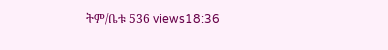ትም/ቤቱ 536 views18:36